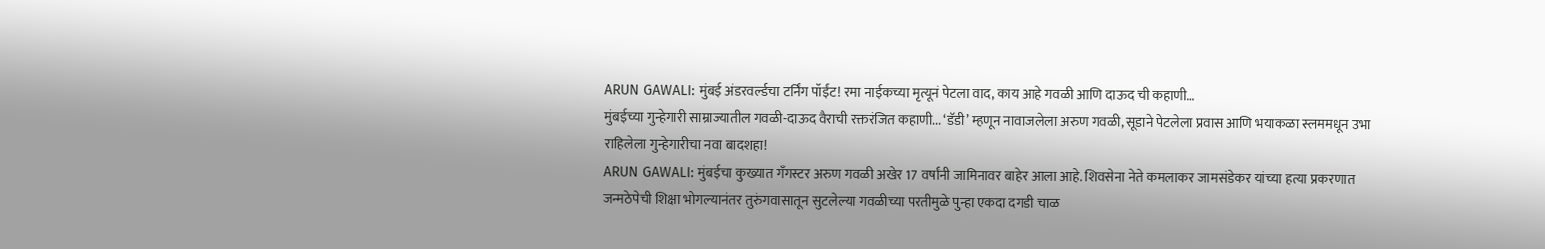ARUN GAWALI: मुंबई अंडरवर्ल्डचा टर्निंग पॉईंट! रमा नाईकच्या मृत्यूनं पेटला वाद, काय आहे गवळी आणि दाऊद ची कहाणी…
मुंबईच्या गुन्हेगारी साम्राज्यातील गवळी-दाऊद वैराची रक्तरंजित कहाणी... ‘डॅडी’ म्हणून नावाजलेला अरुण गवळी, सूडाने पेटलेला प्रवास आणि भयाकळा स्लममधून उभा राहिलेला गुन्हेगारीचा नवा बादशहा!
ARUN GAWALI: मुंबईचा कुख्यात गँगस्टर अरुण गवळी अखेर 17 वर्षांनी जामिनावर बाहेर आला आहे. शिवसेना नेते कमलाकर जामसंडेकर यांच्या हत्या प्रकरणात जन्मठेपेची शिक्षा भोगल्यानंतर तुरुंगवासातून सुटलेल्या गवळीच्या परतीमुळे पुन्हा एकदा दगडी चाळ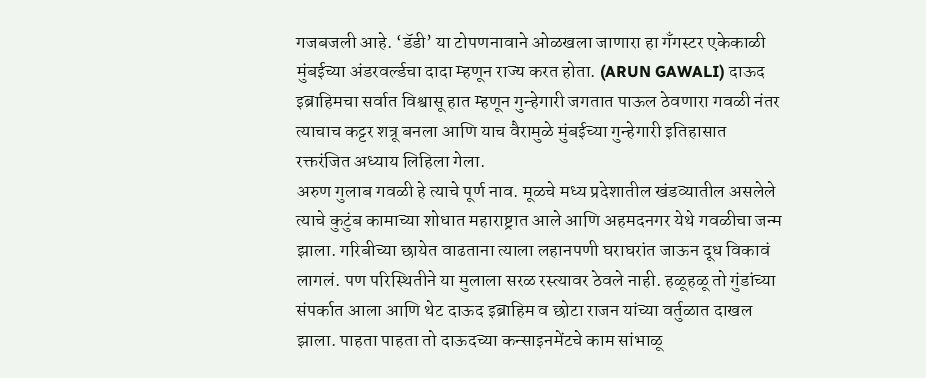गजबजली आहे. ‘डॅडी’ या टोपणनावाने ओळखला जाणारा हा गँगस्टर एकेकाळी मुंबईच्या अंडरवर्ल्डचा दादा म्हणून राज्य करत होता. (ARUN GAWALI) दाऊद इब्राहिमचा सर्वात विश्वासू हात म्हणून गुन्हेगारी जगतात पाऊल ठेवणारा गवळी नंतर त्याचाच कट्टर शत्रू बनला आणि याच वैरामुळे मुंबईच्या गुन्हेगारी इतिहासात रक्तरंजित अध्याय लिहिला गेला.
अरुण गुलाब गवळी हे त्याचे पूर्ण नाव. मूळचे मध्य प्रदेशातील खंडव्यातील असलेले त्याचे कुटुंब कामाच्या शोधात महाराष्ट्रात आले आणि अहमदनगर येथे गवळीचा जन्म झाला. गरिबीच्या छायेत वाढताना त्याला लहानपणी घराघरांत जाऊन दूध विकावं लागलं. पण परिस्थितीने या मुलाला सरळ रस्त्यावर ठेवले नाही. हळूहळू तो गुंडांच्या संपर्कात आला आणि थेट दाऊद इब्राहिम व छोटा राजन यांच्या वर्तुळात दाखल झाला. पाहता पाहता तो दाऊदच्या कन्साइनमेंटचे काम सांभाळू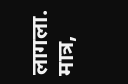लागला. मात्र,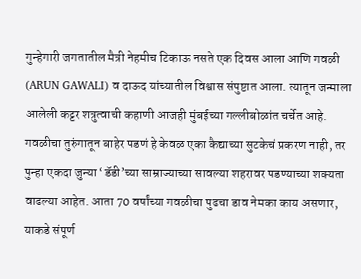गुन्हेगारी जगतातील मैत्री नेहमीच टिकाऊ नसते एक दिवस आला आणि गवळी (ARUN GAWALI) व दाऊद यांच्यातील विश्वास संपुष्टात आला. त्यातून जन्माला आलेली कट्टर शत्रुत्वाची कहाणी आजही मुंबईच्या गल्लीबोळांत चर्चेत आहे.
गवळीचा तुरुंगातून बाहेर पडणं हे केवळ एका कैद्याच्या सुटकेचं प्रकरण नाही, तर पुन्हा एकदा जुन्या ‘डॅडी’च्या साम्राज्याच्या सावल्या शहरावर पडण्याच्या शक्यता वाढल्या आहेत. आता 70 वर्षांच्या गवळीचा पुढचा डाव नेमका काय असणार, याकडे संपूर्ण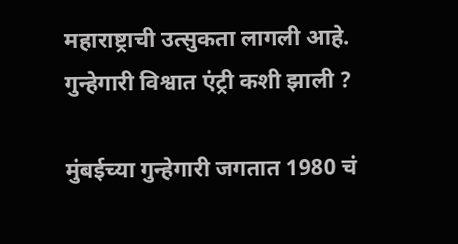महाराष्ट्राची उत्सुकता लागली आहे.
गुन्हेगारी विश्वात एंट्री कशी झाली ?

मुंबईच्या गुन्हेगारी जगतात 1980 चं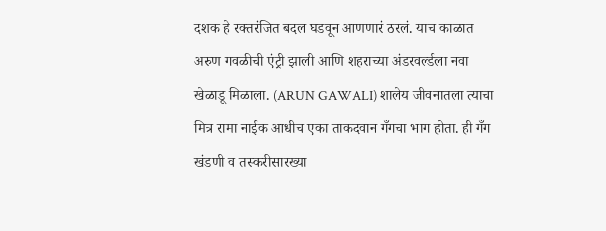दशक हे रक्तरंजित बदल घडवून आणणारं ठरलं. याच काळात अरुण गवळीची एंट्री झाली आणि शहराच्या अंडरवर्ल्डला नवा खेळाडू मिळाला. (ARUN GAWALI) शालेय जीवनातला त्याचा मित्र रामा नाईक आधीच एका ताकदवान गँगचा भाग होता. ही गँग खंडणी व तस्करीसारख्या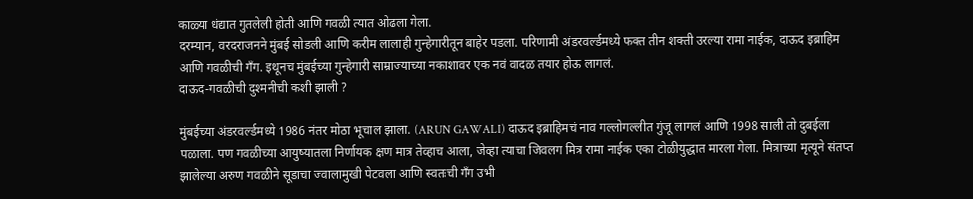काळ्या धंद्यात गुतलेली होती आणि गवळी त्यात ओढला गेला.
दरम्यान, वरदराजनने मुंबई सोडली आणि करीम लालाही गुन्हेगारीतून बाहेर पडला. परिणामी अंडरवर्ल्डमध्ये फक्त तीन शक्ती उरल्या रामा नाईक, दाऊद इब्राहिम आणि गवळीची गँग. इथूनच मुंबईच्या गुन्हेगारी साम्राज्याच्या नकाशावर एक नवं वादळ तयार होऊ लागलं.
दाऊद-गवळीची दुश्मनीची कशी झाली ?

मुंबईच्या अंडरवर्ल्डमध्ये 1986 नंतर मोठा भूचाल झाला. (ARUN GAWALI) दाऊद इब्राहिमचं नाव गल्लोगल्लीत गुंजू लागलं आणि 1998 साली तो दुबईला पळाला. पण गवळीच्या आयुष्यातला निर्णायक क्षण मात्र तेव्हाच आला, जेव्हा त्याचा जिवलग मित्र रामा नाईक एका टोळीयुद्धात मारला गेला. मित्राच्या मृत्यूने संतप्त झालेल्या अरुण गवळीने सूडाचा ज्वालामुखी पेटवला आणि स्वतःची गँग उभी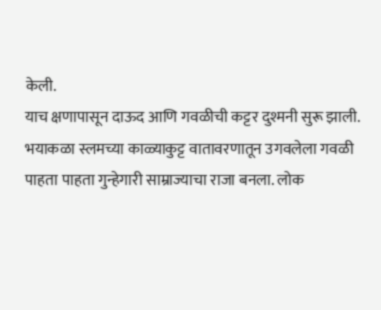केली.
याच क्षणापासून दाऊद आणि गवळीची कट्टर दुश्मनी सुरू झाली. भयाकळा स्लमच्या काळ्याकुट्ट वातावरणातून उगवलेला गवळी पाहता पाहता गुन्हेगारी साम्राज्याचा राजा बनला. लोक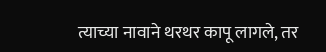त्याच्या नावाने थरथर कापू लागले, तर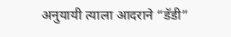अनुयायी त्याला आदराने “डॅडी”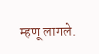म्हणू लागले.